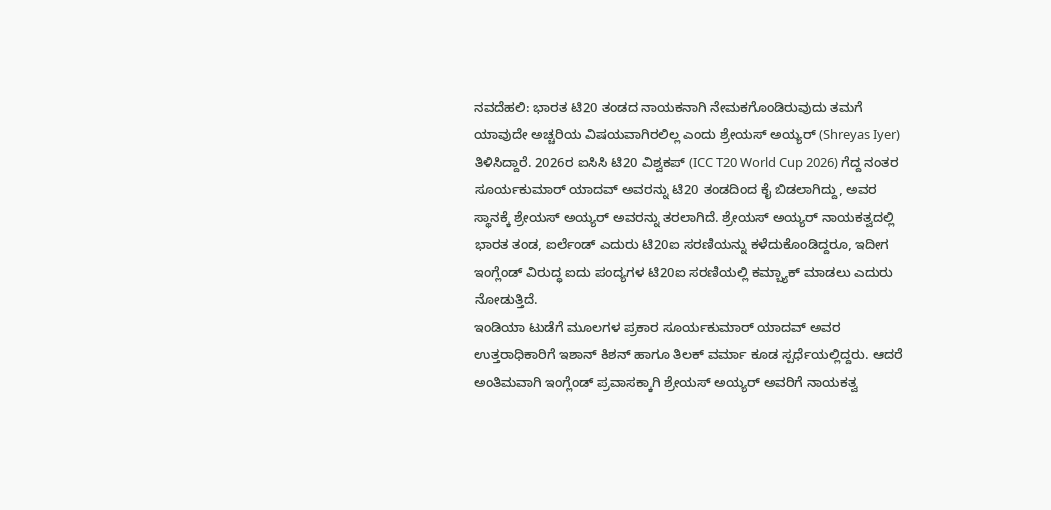ನವದೆಹಲಿ: ಭಾರತ ಟಿ20 ತಂಡದ ನಾಯಕನಾಗಿ ನೇಮಕಗೊಂಡಿರುವುದು ತಮಗೆ ಯಾವುದೇ ಅಚ್ಚರಿಯ ವಿಷಯವಾಗಿರಲಿಲ್ಲ ಎಂದು ಶ್ರೇಯಸ್ ಅಯ್ಯರ್ (Shreyas Iyer) ತಿಳಿಸಿದ್ದಾರೆ. 2026ರ ಐಸಿಸಿ ಟಿ20 ವಿಶ್ವಕಪ್ (ICC T20 World Cup 2026) ಗೆದ್ದ ನಂತರ ಸೂರ್ಯಕುಮಾರ್ ಯಾದವ್ ಅವರನ್ನು ಟಿ20 ತಂಡದಿಂದ ಕೈ ಬಿಡಲಾಗಿದ್ದು, ಅವರ ಸ್ಥಾನಕ್ಕೆ ಶ್ರೇಯಸ್ ಅಯ್ಯರ್ ಅವರನ್ನು ತರಲಾಗಿದೆ. ಶ್ರೇಯಸ್ ಅಯ್ಯರ್ ನಾಯಕತ್ವದಲ್ಲಿ ಭಾರತ ತಂಡ, ಐರ್ಲೆಂಡ್ ಎದುರು ಟಿ20ಐ ಸರಣಿಯನ್ನು ಕಳೆದುಕೊಂಡಿದ್ದರೂ, ಇದೀಗ ಇಂಗ್ಲೆಂಡ್ ವಿರುದ್ಧ ಐದು ಪಂದ್ಯಗಳ ಟಿ20ಐ ಸರಣಿಯಲ್ಲಿ ಕಮ್ಬ್ಯಾಕ್ ಮಾಡಲು ಎದುರು ನೋಡುತ್ತಿದೆ.
ಇಂಡಿಯಾ ಟುಡೆಗೆ ಮೂಲಗಳ ಪ್ರಕಾರ ಸೂರ್ಯಕುಮಾರ್ ಯಾದವ್ ಅವರ ಉತ್ತರಾಧಿಕಾರಿಗೆ ಇಶಾನ್ ಕಿಶನ್ ಹಾಗೂ ತಿಲಕ್ ವರ್ಮಾ ಕೂಡ ಸ್ಪರ್ಧೆಯಲ್ಲಿದ್ದರು. ಆದರೆ ಅಂತಿಮವಾಗಿ ಇಂಗ್ಲೆಂಡ್ ಪ್ರವಾಸಕ್ಕಾಗಿ ಶ್ರೇಯಸ್ ಅಯ್ಯರ್ ಅವರಿಗೆ ನಾಯಕತ್ವ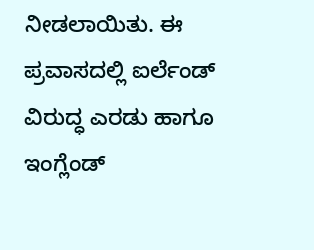ನೀಡಲಾಯಿತು. ಈ ಪ್ರವಾಸದಲ್ಲಿ ಐರ್ಲೆಂಡ್ ವಿರುದ್ಧ ಎರಡು ಹಾಗೂ ಇಂಗ್ಲೆಂಡ್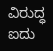ವಿರುದ್ಧ ಐದು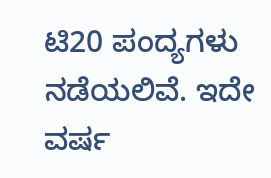ಟಿ20 ಪಂದ್ಯಗಳು ನಡೆಯಲಿವೆ. ಇದೇ ವರ್ಷ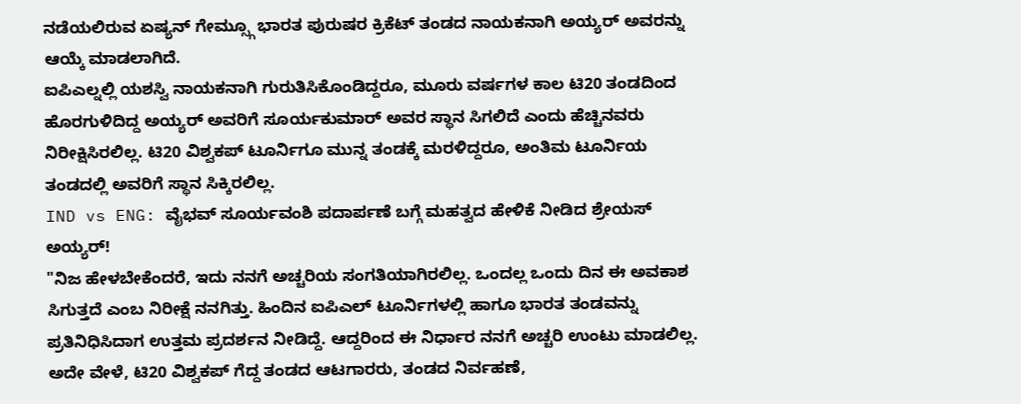ನಡೆಯಲಿರುವ ಏಷ್ಯನ್ ಗೇಮ್ಸ್ಗೂ ಭಾರತ ಪುರುಷರ ಕ್ರಿಕೆಟ್ ತಂಡದ ನಾಯಕನಾಗಿ ಅಯ್ಯರ್ ಅವರನ್ನು ಆಯ್ಕೆ ಮಾಡಲಾಗಿದೆ.
ಐಪಿಎಲ್ನಲ್ಲಿ ಯಶಸ್ವಿ ನಾಯಕನಾಗಿ ಗುರುತಿಸಿಕೊಂಡಿದ್ದರೂ, ಮೂರು ವರ್ಷಗಳ ಕಾಲ ಟಿ20 ತಂಡದಿಂದ ಹೊರಗುಳಿದಿದ್ದ ಅಯ್ಯರ್ ಅವರಿಗೆ ಸೂರ್ಯಕುಮಾರ್ ಅವರ ಸ್ಥಾನ ಸಿಗಲಿದೆ ಎಂದು ಹೆಚ್ಚಿನವರು ನಿರೀಕ್ಷಿಸಿರಲಿಲ್ಲ. ಟಿ20 ವಿಶ್ವಕಪ್ ಟೂರ್ನಿಗೂ ಮುನ್ನ ತಂಡಕ್ಕೆ ಮರಳಿದ್ದರೂ, ಅಂತಿಮ ಟೂರ್ನಿಯ ತಂಡದಲ್ಲಿ ಅವರಿಗೆ ಸ್ಥಾನ ಸಿಕ್ಕಿರಲಿಲ್ಲ.
IND vs ENG: ವೈಭವ್ ಸೂರ್ಯವಂಶಿ ಪದಾರ್ಪಣೆ ಬಗ್ಗೆ ಮಹತ್ವದ ಹೇಳಿಕೆ ನೀಡಿದ ಶ್ರೇಯಸ್ ಅಯ್ಯರ್!
"ನಿಜ ಹೇಳಬೇಕೆಂದರೆ, ಇದು ನನಗೆ ಅಚ್ಚರಿಯ ಸಂಗತಿಯಾಗಿರಲಿಲ್ಲ. ಒಂದಲ್ಲ ಒಂದು ದಿನ ಈ ಅವಕಾಶ ಸಿಗುತ್ತದೆ ಎಂಬ ನಿರೀಕ್ಷೆ ನನಗಿತ್ತು. ಹಿಂದಿನ ಐಪಿಎಲ್ ಟೂರ್ನಿಗಳಲ್ಲಿ ಹಾಗೂ ಭಾರತ ತಂಡವನ್ನು ಪ್ರತಿನಿಧಿಸಿದಾಗ ಉತ್ತಮ ಪ್ರದರ್ಶನ ನೀಡಿದ್ದೆ. ಆದ್ದರಿಂದ ಈ ನಿರ್ಧಾರ ನನಗೆ ಅಚ್ಚರಿ ಉಂಟು ಮಾಡಲಿಲ್ಲ. ಅದೇ ವೇಳೆ, ಟಿ20 ವಿಶ್ವಕಪ್ ಗೆದ್ದ ತಂಡದ ಆಟಗಾರರು, ತಂಡದ ನಿರ್ವಹಣೆ,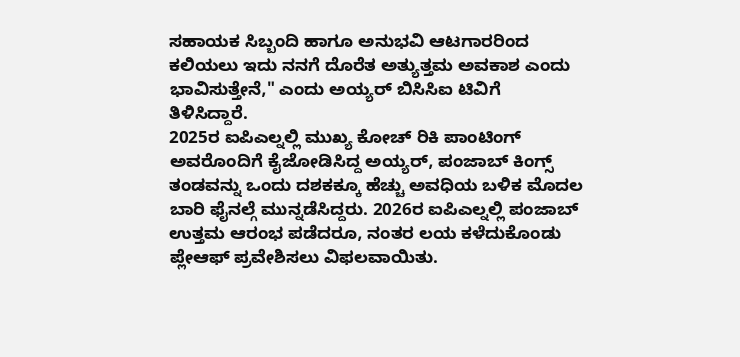ಸಹಾಯಕ ಸಿಬ್ಬಂದಿ ಹಾಗೂ ಅನುಭವಿ ಆಟಗಾರರಿಂದ ಕಲಿಯಲು ಇದು ನನಗೆ ದೊರೆತ ಅತ್ಯುತ್ತಮ ಅವಕಾಶ ಎಂದು ಭಾವಿಸುತ್ತೇನೆ," ಎಂದು ಅಯ್ಯರ್ ಬಿಸಿಸಿಐ ಟಿವಿಗೆ ತಿಳಿಸಿದ್ದಾರೆ.
2025ರ ಐಪಿಎಲ್ನಲ್ಲಿ ಮುಖ್ಯ ಕೋಚ್ ರಿಕಿ ಪಾಂಟಿಂಗ್ ಅವರೊಂದಿಗೆ ಕೈಜೋಡಿಸಿದ್ದ ಅಯ್ಯರ್, ಪಂಜಾಬ್ ಕಿಂಗ್ಸ್ ತಂಡವನ್ನು ಒಂದು ದಶಕಕ್ಕೂ ಹೆಚ್ಚು ಅವಧಿಯ ಬಳಿಕ ಮೊದಲ ಬಾರಿ ಫೈನಲ್ಗೆ ಮುನ್ನಡೆಸಿದ್ದರು. 2026ರ ಐಪಿಎಲ್ನಲ್ಲಿ ಪಂಜಾಬ್ ಉತ್ತಮ ಆರಂಭ ಪಡೆದರೂ, ನಂತರ ಲಯ ಕಳೆದುಕೊಂಡು ಪ್ಲೇಆಫ್ ಪ್ರವೇಶಿಸಲು ವಿಫಲವಾಯಿತು.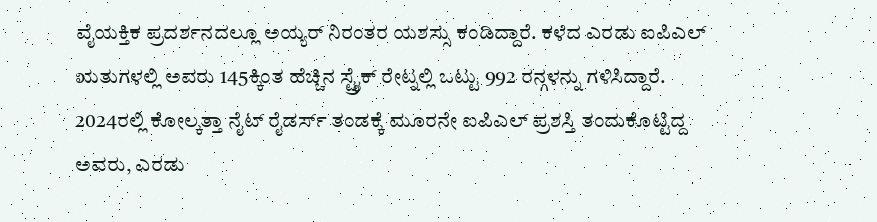ವೈಯಕ್ತಿಕ ಪ್ರದರ್ಶನದಲ್ಲೂ ಅಯ್ಯರ್ ನಿರಂತರ ಯಶಸ್ಸು ಕಂಡಿದ್ದಾರೆ. ಕಳೆದ ಎರಡು ಐಪಿಎಲ್ ಋತುಗಳಲ್ಲಿ ಅವರು 145ಕ್ಕಿಂತ ಹೆಚ್ಚಿನ ಸ್ಟ್ರೈಕ್ ರೇಟ್ನಲ್ಲಿ ಒಟ್ಟು 992 ರನ್ಗಳನ್ನು ಗಳಿಸಿದ್ದಾರೆ. 2024ರಲ್ಲಿ ಕೋಲ್ಕತ್ತಾ ನೈಟ್ ರೈಡರ್ಸ್ ತಂಡಕ್ಕೆ ಮೂರನೇ ಐಪಿಎಲ್ ಪ್ರಶಸ್ತಿ ತಂದುಕೊಟ್ಟಿದ್ದ ಅವರು, ಎರಡು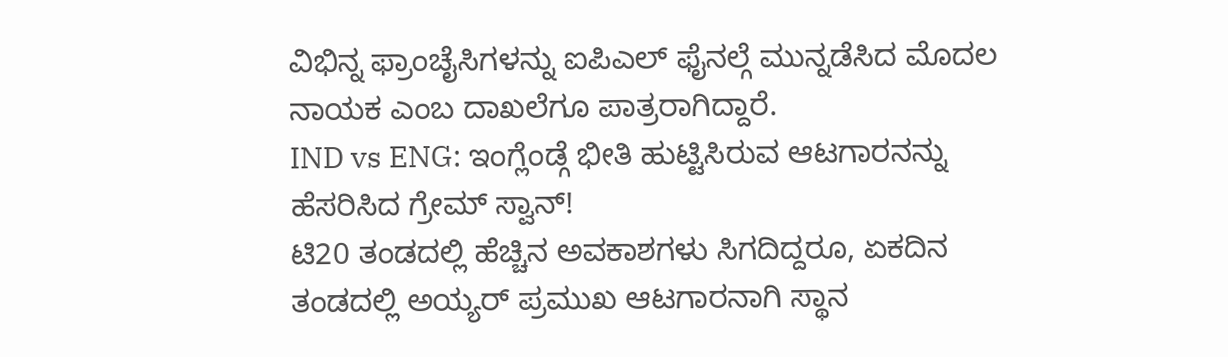ವಿಭಿನ್ನ ಫ್ರಾಂಚೈಸಿಗಳನ್ನು ಐಪಿಎಲ್ ಫೈನಲ್ಗೆ ಮುನ್ನಡೆಸಿದ ಮೊದಲ ನಾಯಕ ಎಂಬ ದಾಖಲೆಗೂ ಪಾತ್ರರಾಗಿದ್ದಾರೆ.
IND vs ENG: ಇಂಗ್ಲೆಂಡ್ಗೆ ಭೀತಿ ಹುಟ್ಟಿಸಿರುವ ಆಟಗಾರನನ್ನು ಹೆಸರಿಸಿದ ಗ್ರೇಮ್ ಸ್ವಾನ್!
ಟಿ20 ತಂಡದಲ್ಲಿ ಹೆಚ್ಚಿನ ಅವಕಾಶಗಳು ಸಿಗದಿದ್ದರೂ, ಏಕದಿನ ತಂಡದಲ್ಲಿ ಅಯ್ಯರ್ ಪ್ರಮುಖ ಆಟಗಾರನಾಗಿ ಸ್ಥಾನ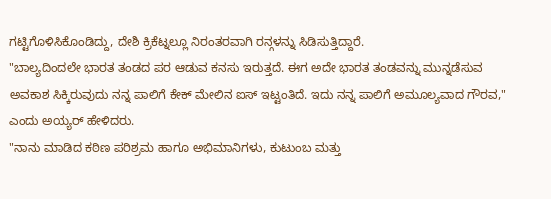ಗಟ್ಟಿಗೊಳಿಸಿಕೊಂಡಿದ್ದು, ದೇಶಿ ಕ್ರಿಕೆಟ್ನಲ್ಲೂ ನಿರಂತರವಾಗಿ ರನ್ಗಳನ್ನು ಸಿಡಿಸುತ್ತಿದ್ದಾರೆ.
"ಬಾಲ್ಯದಿಂದಲೇ ಭಾರತ ತಂಡದ ಪರ ಆಡುವ ಕನಸು ಇರುತ್ತದೆ. ಈಗ ಅದೇ ಭಾರತ ತಂಡವನ್ನು ಮುನ್ನಡೆಸುವ ಅವಕಾಶ ಸಿಕ್ಕಿರುವುದು ನನ್ನ ಪಾಲಿಗೆ ಕೇಕ್ ಮೇಲಿನ ಐಸ್ ಇಟ್ಟಂತಿದೆ. ಇದು ನನ್ನ ಪಾಲಿಗೆ ಅಮೂಲ್ಯವಾದ ಗೌರವ," ಎಂದು ಅಯ್ಯರ್ ಹೇಳಿದರು.
"ನಾನು ಮಾಡಿದ ಕಠಿಣ ಪರಿಶ್ರಮ ಹಾಗೂ ಅಭಿಮಾನಿಗಳು, ಕುಟುಂಬ ಮತ್ತು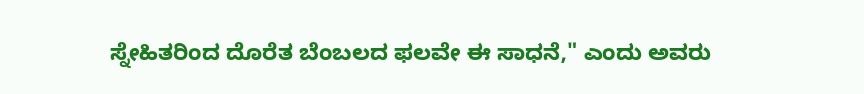ಸ್ನೇಹಿತರಿಂದ ದೊರೆತ ಬೆಂಬಲದ ಫಲವೇ ಈ ಸಾಧನೆ," ಎಂದು ಅವರು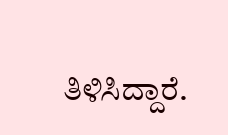ತಿಳಿಸಿದ್ದಾರೆ.